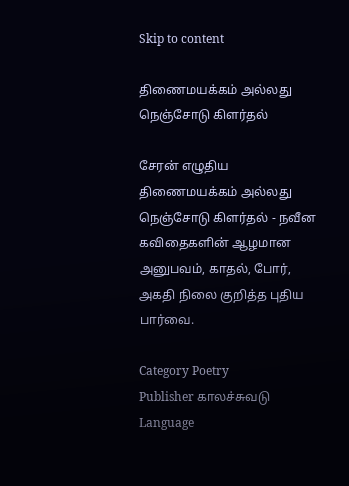Skip to content

திணைமயக்கம் அல்லது நெஞ்சோடு கிளர்தல்

சேரன் எழுதிய திணைமயக்கம் அல்லது நெஞ்சோடு கிளர்தல் - நவீன கவிதைகளின் ஆழமான அனுபவம், காதல், போர், அகதி நிலை குறித்த புதிய பார்வை.

Category Poetry
Publisher காலச்சுவடு
Language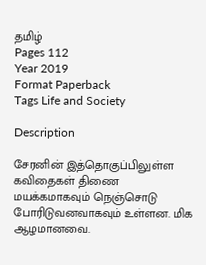தமிழ்
Pages 112
Year 2019
Format Paperback
Tags Life and Society

Description

சேரனின் இத்தொகுப்பிலுள்ள கவிதைகள் திணை மயக்கமாகவும் நெஞ்சொடு போரிடுவனவாகவும் உள்ளன. மிக ஆழமானவை.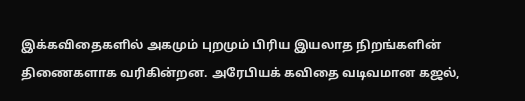இக்கவிதைகளில் அகமும் புறமும் பிரிய இயலாத நிறங்களின் திணைகளாக வரிகின்றன. அரேபியக் கவிதை வடிவமான கஜல்,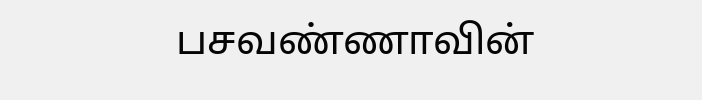பசவண்ணாவின்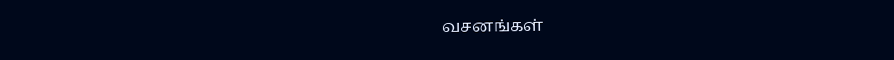வசனங்கள்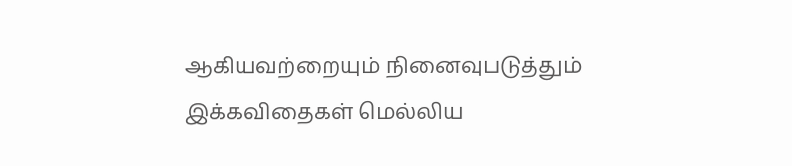ஆகியவற்றையும் நினைவுபடுத்தும் இக்கவிதைகள் மெல்லிய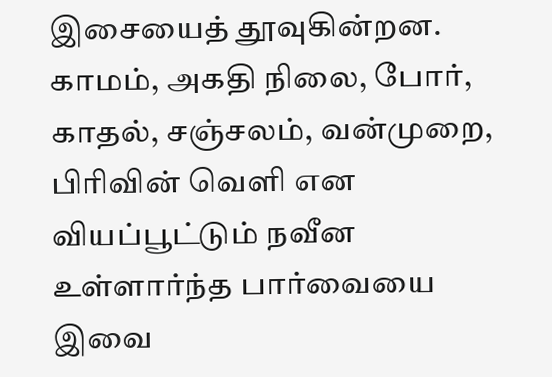இசையைத் தூவுகின்றன. காமம், அகதி நிலை, போர், காதல், சஞ்சலம், வன்முறை, பிரிவின் வெளி என வியப்பூட்டும் நவீன உள்ளார்ந்த பார்வையை இவை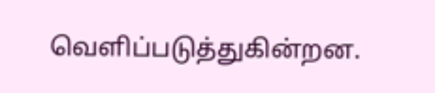வெளிப்படுத்துகின்றன.